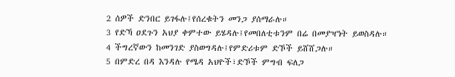2 ሰዎች ድንበር ይገፋሉ፤የሰረቁትን መንጋ ያሰማራሉ።
3 የድኻ ዐደጉን አህያ ቀምተው ይሄዳሉ፤የመበለቲቱንም በሬ በመያዣነት ይወስዳሉ።
4 ችግረኛውን ከመንገድ ያስወግዳሉ፤የምድሪቱም ድኾች ይሸሸጋሉ።
5 በምድረ በዳ እንዳሉ የሜዳ አህዮች፣ድኾች ምግብ ፍለጋ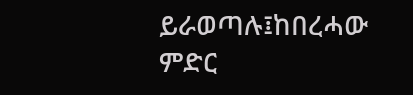ይራወጣሉ፤ከበረሓው ምድር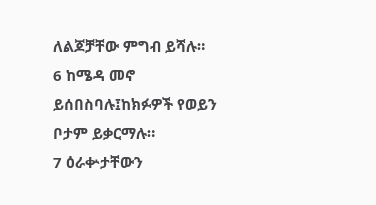ለልጆቻቸው ምግብ ይሻሉ።
6 ከሜዳ መኖ ይሰበስባሉ፤ከክፉዎች የወይን ቦታም ይቃርማሉ።
7 ዕራቍታቸውን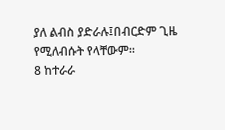ያለ ልብስ ያድራሉ፤በብርድም ጊዜ የሚለብሱት የላቸውም።
8 ከተራራ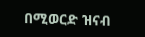በሚወርድ ዝናብ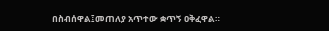በስብሰዋል፤መጠለያ አጥተው ቋጥኝ ዐቅፈዋል።